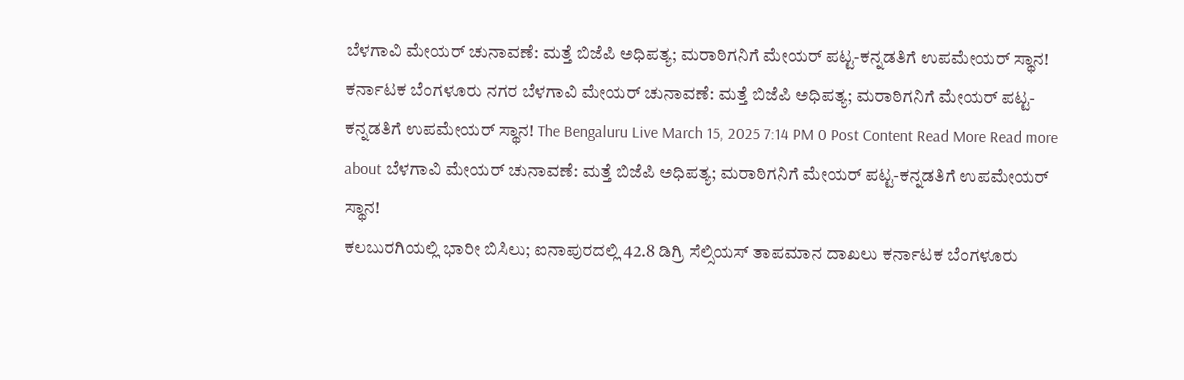ಬೆಳಗಾವಿ ಮೇಯರ್ ಚುನಾವಣೆ: ಮತ್ತೆ ಬಿಜೆಪಿ ಅಧಿಪತ್ಯ; ಮರಾಠಿಗನಿಗೆ ಮೇಯರ್ ಪಟ್ಟ-ಕನ್ನಡತಿಗೆ ಉಪಮೇಯರ್ ಸ್ಥಾನ! ಕರ್ನಾಟಕ ಬೆಂಗಳೂರು ನಗರ ಬೆಳಗಾವಿ ಮೇಯರ್ ಚುನಾವಣೆ: ಮತ್ತೆ ಬಿಜೆಪಿ ಅಧಿಪತ್ಯ; ಮರಾಠಿಗನಿಗೆ ಮೇಯರ್ ಪಟ್ಟ-ಕನ್ನಡತಿಗೆ ಉಪಮೇಯರ್ ಸ್ಥಾನ! The Bengaluru Live March 15, 2025 7:14 PM 0 Post Content Read More Read more about ಬೆಳಗಾವಿ ಮೇಯರ್ ಚುನಾವಣೆ: ಮತ್ತೆ ಬಿಜೆಪಿ ಅಧಿಪತ್ಯ; ಮರಾಠಿಗನಿಗೆ ಮೇಯರ್ ಪಟ್ಟ-ಕನ್ನಡತಿಗೆ ಉಪಮೇಯರ್ ಸ್ಥಾನ!
ಕಲಬುರಗಿಯಲ್ಲಿ ಭಾರೀ ಬಿಸಿಲು; ಐನಾಪುರದಲ್ಲಿ 42.8 ಡಿಗ್ರಿ ಸೆಲ್ಸಿಯಸ್ ತಾಪಮಾನ ದಾಖಲು ಕರ್ನಾಟಕ ಬೆಂಗಳೂರು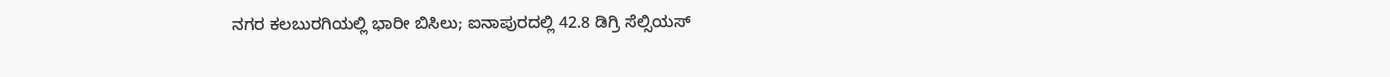ನಗರ ಕಲಬುರಗಿಯಲ್ಲಿ ಭಾರೀ ಬಿಸಿಲು; ಐನಾಪುರದಲ್ಲಿ 42.8 ಡಿಗ್ರಿ ಸೆಲ್ಸಿಯಸ್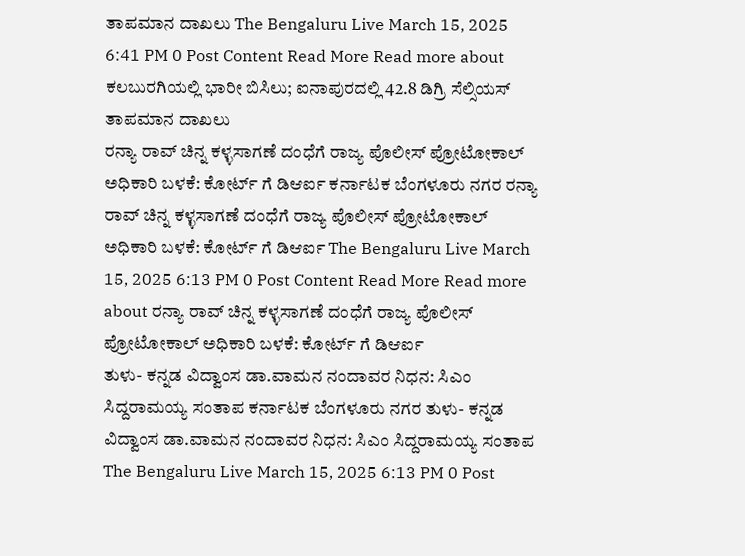ತಾಪಮಾನ ದಾಖಲು The Bengaluru Live March 15, 2025 6:41 PM 0 Post Content Read More Read more about ಕಲಬುರಗಿಯಲ್ಲಿ ಭಾರೀ ಬಿಸಿಲು; ಐನಾಪುರದಲ್ಲಿ 42.8 ಡಿಗ್ರಿ ಸೆಲ್ಸಿಯಸ್ ತಾಪಮಾನ ದಾಖಲು
ರನ್ಯಾ ರಾವ್ ಚಿನ್ನ ಕಳ್ಳಸಾಗಣೆ ದಂಧೆಗೆ ರಾಜ್ಯ ಪೊಲೀಸ್ ಪ್ರೋಟೋಕಾಲ್ ಅಧಿಕಾರಿ ಬಳಕೆ: ಕೋರ್ಟ್ ಗೆ ಡಿಆರ್ಐ ಕರ್ನಾಟಕ ಬೆಂಗಳೂರು ನಗರ ರನ್ಯಾ ರಾವ್ ಚಿನ್ನ ಕಳ್ಳಸಾಗಣೆ ದಂಧೆಗೆ ರಾಜ್ಯ ಪೊಲೀಸ್ ಪ್ರೋಟೋಕಾಲ್ ಅಧಿಕಾರಿ ಬಳಕೆ: ಕೋರ್ಟ್ ಗೆ ಡಿಆರ್ಐ The Bengaluru Live March 15, 2025 6:13 PM 0 Post Content Read More Read more about ರನ್ಯಾ ರಾವ್ ಚಿನ್ನ ಕಳ್ಳಸಾಗಣೆ ದಂಧೆಗೆ ರಾಜ್ಯ ಪೊಲೀಸ್ ಪ್ರೋಟೋಕಾಲ್ ಅಧಿಕಾರಿ ಬಳಕೆ: ಕೋರ್ಟ್ ಗೆ ಡಿಆರ್ಐ
ತುಳು- ಕನ್ನಡ ವಿದ್ವಾಂಸ ಡಾ.ವಾಮನ ನಂದಾವರ ನಿಧನ: ಸಿಎಂ ಸಿದ್ದರಾಮಯ್ಯ ಸಂತಾಪ ಕರ್ನಾಟಕ ಬೆಂಗಳೂರು ನಗರ ತುಳು- ಕನ್ನಡ ವಿದ್ವಾಂಸ ಡಾ.ವಾಮನ ನಂದಾವರ ನಿಧನ: ಸಿಎಂ ಸಿದ್ದರಾಮಯ್ಯ ಸಂತಾಪ The Bengaluru Live March 15, 2025 6:13 PM 0 Post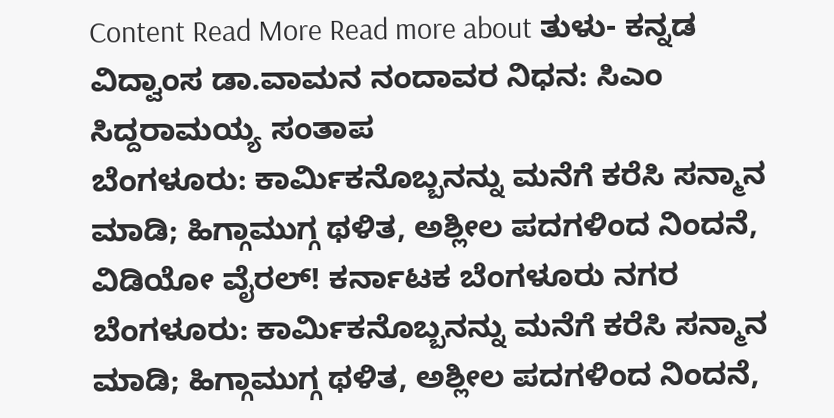Content Read More Read more about ತುಳು- ಕನ್ನಡ ವಿದ್ವಾಂಸ ಡಾ.ವಾಮನ ನಂದಾವರ ನಿಧನ: ಸಿಎಂ ಸಿದ್ದರಾಮಯ್ಯ ಸಂತಾಪ
ಬೆಂಗಳೂರು: ಕಾರ್ಮಿಕನೊಬ್ಬನನ್ನು ಮನೆಗೆ ಕರೆಸಿ ಸನ್ಮಾನ ಮಾಡಿ; ಹಿಗ್ಗಾಮುಗ್ಗ ಥಳಿತ, ಅಶ್ಲೀಲ ಪದಗಳಿಂದ ನಿಂದನೆ, ವಿಡಿಯೋ ವೈರಲ್! ಕರ್ನಾಟಕ ಬೆಂಗಳೂರು ನಗರ ಬೆಂಗಳೂರು: ಕಾರ್ಮಿಕನೊಬ್ಬನನ್ನು ಮನೆಗೆ ಕರೆಸಿ ಸನ್ಮಾನ ಮಾಡಿ; ಹಿಗ್ಗಾಮುಗ್ಗ ಥಳಿತ, ಅಶ್ಲೀಲ ಪದಗಳಿಂದ ನಿಂದನೆ,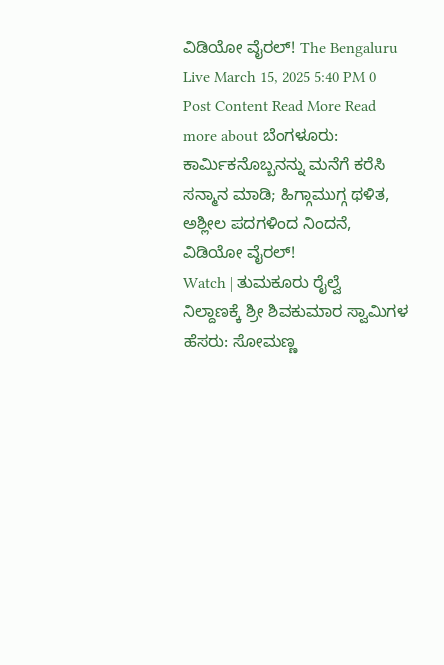ವಿಡಿಯೋ ವೈರಲ್! The Bengaluru Live March 15, 2025 5:40 PM 0 Post Content Read More Read more about ಬೆಂಗಳೂರು: ಕಾರ್ಮಿಕನೊಬ್ಬನನ್ನು ಮನೆಗೆ ಕರೆಸಿ ಸನ್ಮಾನ ಮಾಡಿ; ಹಿಗ್ಗಾಮುಗ್ಗ ಥಳಿತ, ಅಶ್ಲೀಲ ಪದಗಳಿಂದ ನಿಂದನೆ, ವಿಡಿಯೋ ವೈರಲ್!
Watch | ತುಮಕೂರು ರೈಲ್ವೆ ನಿಲ್ದಾಣಕ್ಕೆ ಶ್ರೀ ಶಿವಕುಮಾರ ಸ್ವಾಮಿಗಳ ಹೆಸರು: ಸೋಮಣ್ಣ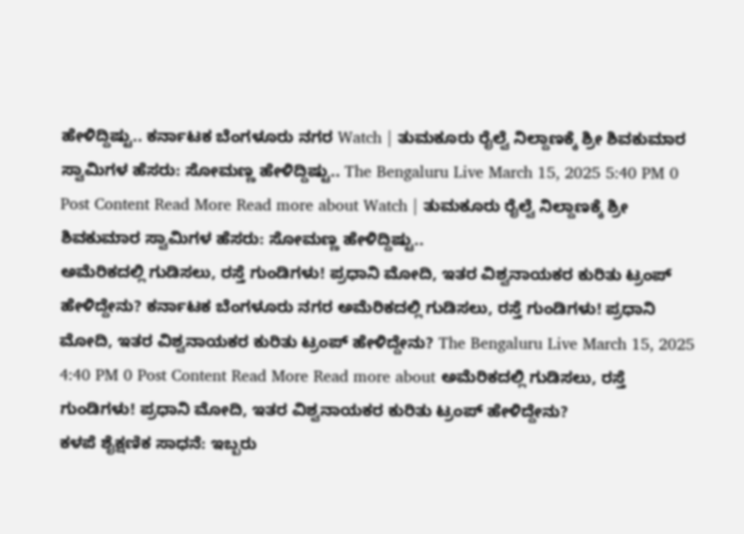ಹೇಳಿದ್ದಿಷ್ಟು.. ಕರ್ನಾಟಕ ಬೆಂಗಳೂರು ನಗರ Watch | ತುಮಕೂರು ರೈಲ್ವೆ ನಿಲ್ದಾಣಕ್ಕೆ ಶ್ರೀ ಶಿವಕುಮಾರ ಸ್ವಾಮಿಗಳ ಹೆಸರು: ಸೋಮಣ್ಣ ಹೇಳಿದ್ದಿಷ್ಟು.. The Bengaluru Live March 15, 2025 5:40 PM 0 Post Content Read More Read more about Watch | ತುಮಕೂರು ರೈಲ್ವೆ ನಿಲ್ದಾಣಕ್ಕೆ ಶ್ರೀ ಶಿವಕುಮಾರ ಸ್ವಾಮಿಗಳ ಹೆಸರು: ಸೋಮಣ್ಣ ಹೇಳಿದ್ದಿಷ್ಟು..
ಅಮೆರಿಕದಲ್ಲಿ ಗುಡಿಸಲು, ರಸ್ತೆ ಗುಂಡಿಗಳು! ಪ್ರಧಾನಿ ಮೋದಿ, ಇತರ ವಿಶ್ವನಾಯಕರ ಕುರಿತು ಟ್ರಂಪ್ ಹೇಳಿದ್ದೇನು? ಕರ್ನಾಟಕ ಬೆಂಗಳೂರು ನಗರ ಅಮೆರಿಕದಲ್ಲಿ ಗುಡಿಸಲು, ರಸ್ತೆ ಗುಂಡಿಗಳು! ಪ್ರಧಾನಿ ಮೋದಿ, ಇತರ ವಿಶ್ವನಾಯಕರ ಕುರಿತು ಟ್ರಂಪ್ ಹೇಳಿದ್ದೇನು? The Bengaluru Live March 15, 2025 4:40 PM 0 Post Content Read More Read more about ಅಮೆರಿಕದಲ್ಲಿ ಗುಡಿಸಲು, ರಸ್ತೆ ಗುಂಡಿಗಳು! ಪ್ರಧಾನಿ ಮೋದಿ, ಇತರ ವಿಶ್ವನಾಯಕರ ಕುರಿತು ಟ್ರಂಪ್ ಹೇಳಿದ್ದೇನು?
ಕಳಪೆ ಶೈಕ್ಷಣಿಕ ಸಾಧನೆ: ಇಬ್ಬರು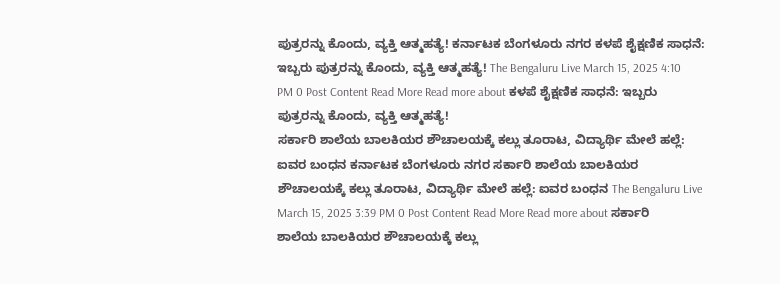ಪುತ್ರರನ್ನು ಕೊಂದು, ವ್ಯಕ್ತಿ ಆತ್ಮಹತ್ಯೆ! ಕರ್ನಾಟಕ ಬೆಂಗಳೂರು ನಗರ ಕಳಪೆ ಶೈಕ್ಷಣಿಕ ಸಾಧನೆ: ಇಬ್ಬರು ಪುತ್ರರನ್ನು ಕೊಂದು, ವ್ಯಕ್ತಿ ಆತ್ಮಹತ್ಯೆ! The Bengaluru Live March 15, 2025 4:10 PM 0 Post Content Read More Read more about ಕಳಪೆ ಶೈಕ್ಷಣಿಕ ಸಾಧನೆ: ಇಬ್ಬರು ಪುತ್ರರನ್ನು ಕೊಂದು, ವ್ಯಕ್ತಿ ಆತ್ಮಹತ್ಯೆ!
ಸರ್ಕಾರಿ ಶಾಲೆಯ ಬಾಲಕಿಯರ ಶೌಚಾಲಯಕ್ಕೆ ಕಲ್ಲು ತೂರಾಟ, ವಿದ್ಯಾರ್ಥಿ ಮೇಲೆ ಹಲ್ಲೆ: ಐವರ ಬಂಧನ ಕರ್ನಾಟಕ ಬೆಂಗಳೂರು ನಗರ ಸರ್ಕಾರಿ ಶಾಲೆಯ ಬಾಲಕಿಯರ ಶೌಚಾಲಯಕ್ಕೆ ಕಲ್ಲು ತೂರಾಟ, ವಿದ್ಯಾರ್ಥಿ ಮೇಲೆ ಹಲ್ಲೆ: ಐವರ ಬಂಧನ The Bengaluru Live March 15, 2025 3:39 PM 0 Post Content Read More Read more about ಸರ್ಕಾರಿ ಶಾಲೆಯ ಬಾಲಕಿಯರ ಶೌಚಾಲಯಕ್ಕೆ ಕಲ್ಲು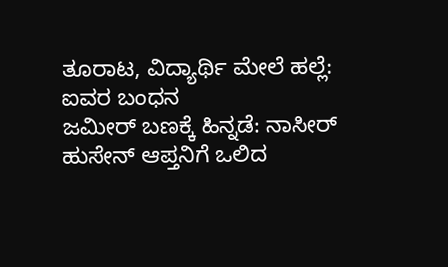ತೂರಾಟ, ವಿದ್ಯಾರ್ಥಿ ಮೇಲೆ ಹಲ್ಲೆ: ಐವರ ಬಂಧನ
ಜಮೀರ್ ಬಣಕ್ಕೆ ಹಿನ್ನಡೆ: ನಾಸೀರ್ ಹುಸೇನ್ ಆಪ್ತನಿಗೆ ಒಲಿದ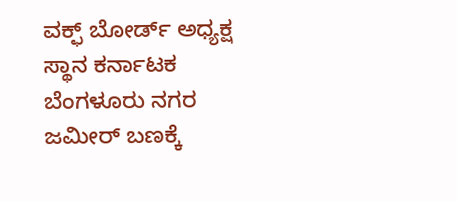ವಕ್ಫ್ ಬೋರ್ಡ್ ಅಧ್ಯಕ್ಷ ಸ್ಥಾನ ಕರ್ನಾಟಕ ಬೆಂಗಳೂರು ನಗರ ಜಮೀರ್ ಬಣಕ್ಕೆ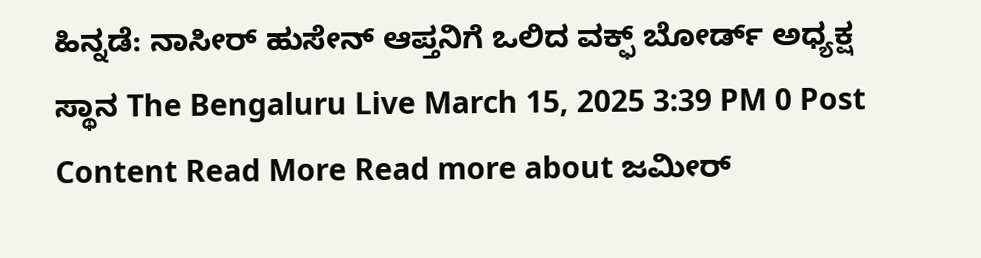ಹಿನ್ನಡೆ: ನಾಸೀರ್ ಹುಸೇನ್ ಆಪ್ತನಿಗೆ ಒಲಿದ ವಕ್ಫ್ ಬೋರ್ಡ್ ಅಧ್ಯಕ್ಷ ಸ್ಥಾನ The Bengaluru Live March 15, 2025 3:39 PM 0 Post Content Read More Read more about ಜಮೀರ್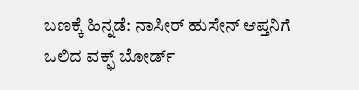ಬಣಕ್ಕೆ ಹಿನ್ನಡೆ: ನಾಸೀರ್ ಹುಸೇನ್ ಆಪ್ತನಿಗೆ ಒಲಿದ ವಕ್ಫ್ ಬೋರ್ಡ್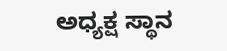ಅಧ್ಯಕ್ಷ ಸ್ಥಾನ